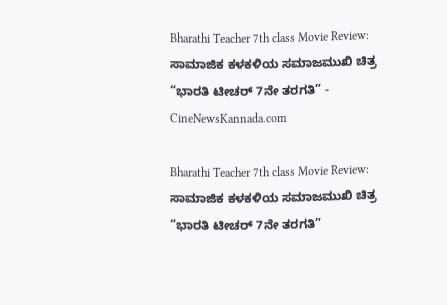Bharathi Teacher 7th class Movie Review: ಸಾಮಾಜಿಕ ಕಳಕಳಿಯ ಸಮಾಜಮುಖಿ ಚಿತ್ರ “ಭಾರತಿ ಟೀಚರ್ 7ನೇ ತರಗತಿ” - CineNewsKannada.com

Bharathi Teacher 7th class Movie Review: ಸಾಮಾಜಿಕ ಕಳಕಳಿಯ ಸಮಾಜಮುಖಿ ಚಿತ್ರ “ಭಾರತಿ ಟೀಚರ್ 7ನೇ ತರಗತಿ”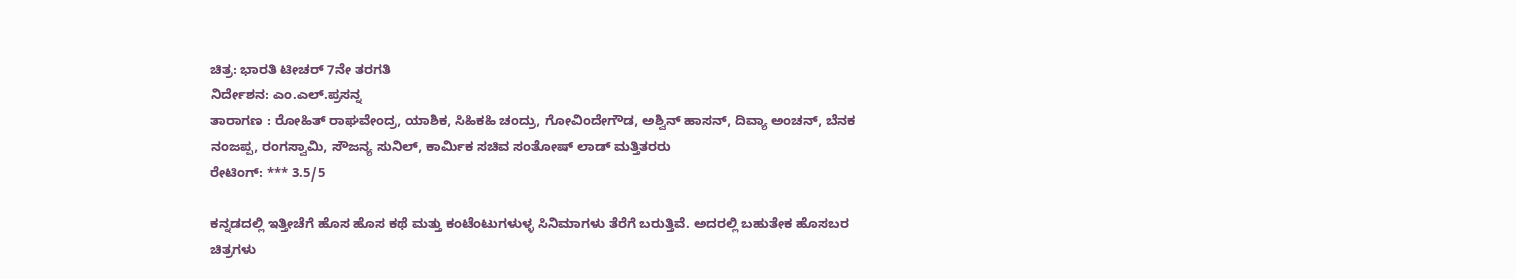ಚಿತ್ರ: ಭಾರತಿ ಟೀಚರ್ 7ನೇ ತರಗತಿ
ನಿರ್ದೇಶನ: ಎಂ.ಎಲ್.ಪ್ರಸನ್ನ
ತಾರಾಗಣ : ರೋಹಿತ್ ರಾಘವೇಂದ್ರ, ಯಾಶಿಕ, ಸಿಹಿಕಹಿ ಚಂದ್ರು, ಗೋವಿಂದೇಗೌಡ, ಅಶ್ವಿನ್ ಹಾಸನ್, ದಿವ್ಯಾ ಅಂಚನ್, ಬೆನಕ ನಂಜಪ್ಪ, ರಂಗಸ್ವಾಮಿ, ಸೌಜನ್ಯ ಸುನಿಲ್, ಕಾರ್ಮಿಕ ಸಚಿವ ಸಂತೋಷ್ ಲಾಡ್ ಮತ್ತಿತರರು
ರೇಟಿಂಗ್: *** 3.5/5

ಕನ್ನಡದಲ್ಲಿ ಇತ್ತೀಚೆಗೆ ಹೊಸ ಹೊಸ ಕಥೆ ಮತ್ತು ಕಂಟೆಂಟುಗಳುಳ್ಳ ಸಿನಿಮಾಗಳು ತೆರೆಗೆ ಬರುತ್ತಿವೆ. ಅದರಲ್ಲಿ ಬಹುತೇಕ ಹೊಸಬರ ಚಿತ್ರಗಳು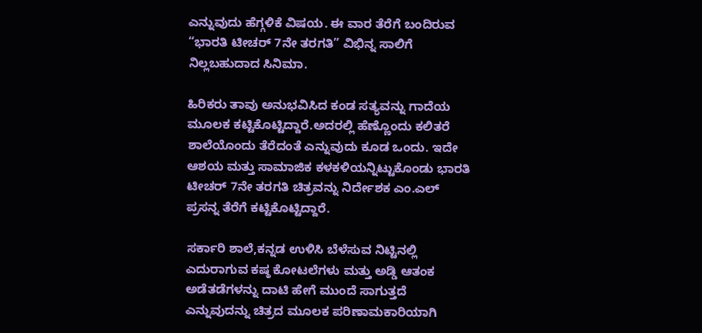ಎನ್ನುವುದು ಹೆಗ್ಗಳಿಕೆ ವಿಷಯ. ಈ ವಾರ ತೆರೆಗೆ ಬಂದಿರುವ “ಭಾರತಿ ಟೀಚರ್ 7ನೇ ತರಗತಿ” ವಿಭಿನ್ನ ಸಾಲಿಗೆ ನಿಲ್ಲಬಹುದಾದ ಸಿನಿಮಾ.

ಹಿರಿಕರು ತಾವು ಅನುಭವಿಸಿದ ಕಂಡ ಸತ್ಯವನ್ನು ಗಾದೆಯ ಮೂಲಕ ಕಟ್ಟಿಕೊಟ್ಟಿದ್ದಾರೆ.ಅದರಲ್ಲಿ ಹೆಣ್ಣೊಂದು ಕಲಿತರೆ ಶಾಲೆಯೊಂದು ತೆರೆದಂತೆ ಎನ್ನುವುದು ಕೂಡ ಒಂದು. ಇದೇ ಆಶಯ ಮತ್ತು ಸಾಮಾಜಿಕ ಕಳಕಳಿಯನ್ನಿಟ್ಟುಕೊಂಡು ಭಾರತಿ ಟೀಚರ್ 7ನೇ ತರಗತಿ ಚಿತ್ರವನ್ನು ನಿರ್ದೇಶಕ ಎಂ.ಎಲ್ ಪ್ರಸನ್ನ ತೆರೆಗೆ ಕಟ್ಟಿಕೊಟ್ಟಿದ್ದಾರೆ.

ಸರ್ಕಾರಿ ಶಾಲೆ,ಕನ್ನಡ ಉಳಿಸಿ ಬೆಳೆಸುವ ನಿಟ್ಟಿನಲ್ಲಿ ಎದುರಾಗುವ ಕಷ್ಠ ಕೋಟಲೆಗಳು ಮತ್ತು ಅಡ್ಡಿ ಆತಂಕ ಅಡೆತಡೆಗಳನ್ನು ದಾಟಿ ಹೇಗೆ ಮುಂದೆ ಸಾಗುತ್ತದೆ ಎನ್ನುವುದನ್ನು ಚಿತ್ರದ ಮೂಲಕ ಪರಿಣಾಮಕಾರಿಯಾಗಿ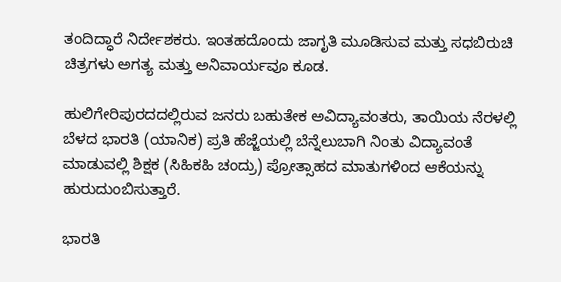ತಂದಿದ್ಧಾರೆ ನಿರ್ದೇಶಕರು. ಇಂತಹದೊಂದು ಜಾಗೃತಿ ಮೂಡಿಸುವ ಮತ್ತು ಸಧಬಿರುಚಿ ಚಿತ್ರಗಳು ಅಗತ್ಯ ಮತ್ತು ಅನಿವಾರ್ಯವೂ ಕೂಡ.

ಹುಲಿಗೇರಿಪುರದದಲ್ಲಿರುವ ಜನರು ಬಹುತೇಕ ಅವಿದ್ಯಾವಂತರು, ತಾಯಿಯ ನೆರಳಲ್ಲಿ ಬೆಳದ ಭಾರತಿ (ಯಾನಿಕ) ಪ್ರತಿ ಹೆಜ್ಜೆಯಲ್ಲಿ ಬೆನ್ನೆಲುಬಾಗಿ ನಿಂತು ವಿದ್ಯಾವಂತೆ ಮಾಡುವಲ್ಲಿ ಶಿಕ್ಷಕ (ಸಿಹಿಕಹಿ ಚಂದ್ರು) ಪ್ರೋತ್ಸಾಹದ ಮಾತುಗಳಿಂದ ಆಕೆಯನ್ನು ಹುರುದುಂಬಿಸುತ್ತಾರೆ.

ಭಾರತಿ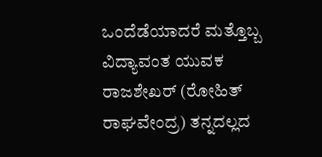ಒಂದೆಡೆಯಾದರೆ ಮತ್ತೊಬ್ಬ ವಿದ್ಯಾವಂತ ಯುವಕ ರಾಜಶೇಖರ್ (ರೋಹಿತ್ ರಾಘವೇಂದ್ರ) ತನ್ನದಲ್ಲದ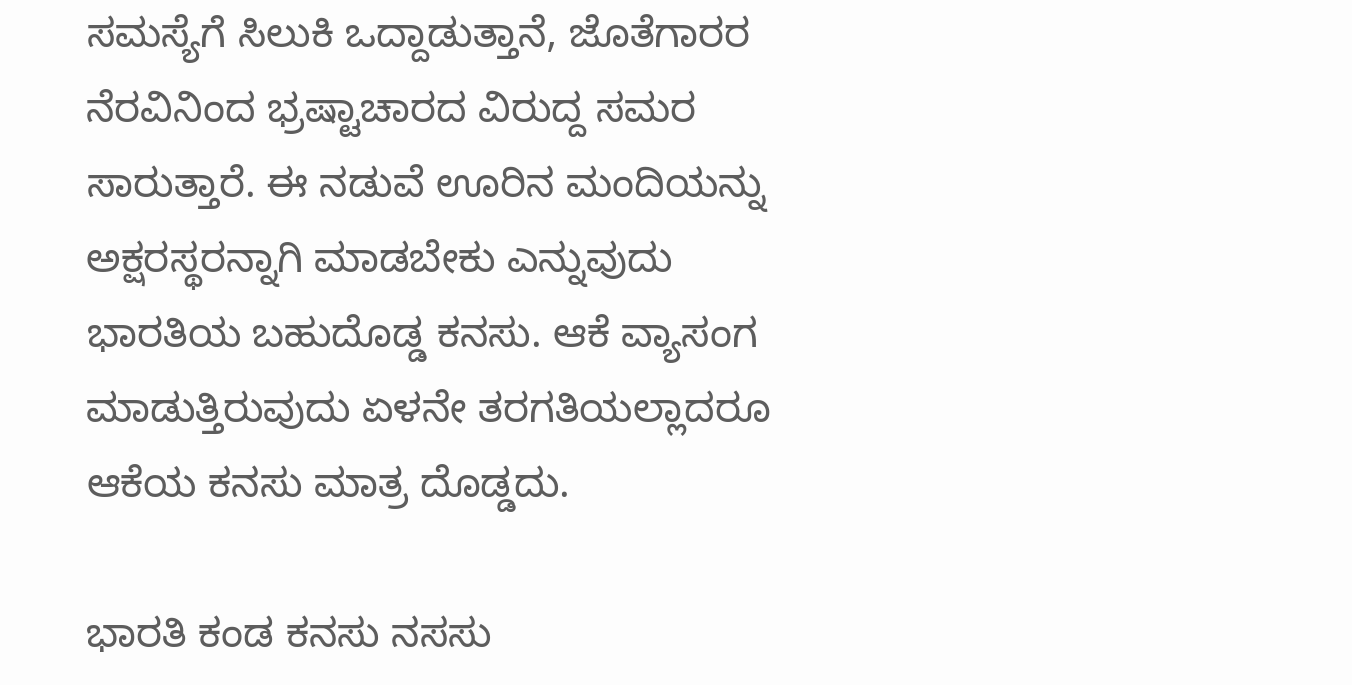ಸಮಸ್ಯೆಗೆ ಸಿಲುಕಿ ಒದ್ದಾಡುತ್ತಾನೆ, ಜೊತೆಗಾರರ ನೆರವಿನಿಂದ ಭ್ರಷ್ಟಾಚಾರದ ವಿರುದ್ದ ಸಮರ ಸಾರುತ್ತಾರೆ. ಈ ನಡುವೆ ಊರಿನ ಮಂದಿಯನ್ನು ಅಕ್ಷರಸ್ಥರನ್ನಾಗಿ ಮಾಡಬೇಕು ಎನ್ನುವುದು ಭಾರತಿಯ ಬಹುದೊಡ್ಡ ಕನಸು. ಆಕೆ ವ್ಯಾಸಂಗ ಮಾಡುತ್ತಿರುವುದು ಏಳನೇ ತರಗತಿಯಲ್ಲಾದರೂ ಆಕೆಯ ಕನಸು ಮಾತ್ರ ದೊಡ್ಡದು.

ಭಾರತಿ ಕಂಡ ಕನಸು ನಸಸು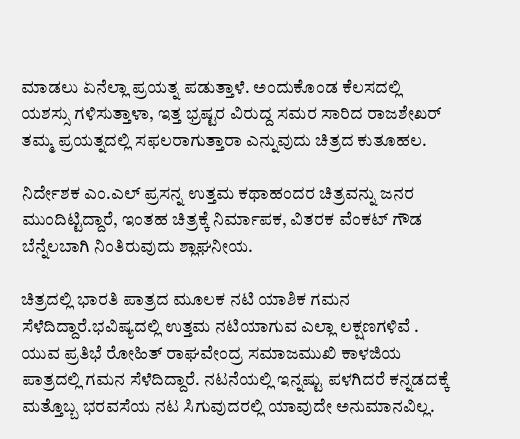ಮಾಡಲು ಏನೆಲ್ಲಾ ಪ್ರಯತ್ನ ಪಡುತ್ತಾಳೆ. ಅಂದುಕೊಂಡ ಕೆಲಸದಲ್ಲಿ ಯಶಸ್ಸು ಗಳಿಸುತ್ತಾಳಾ, ಇತ್ತ ಭ್ರಷ್ಟರ ವಿರುದ್ದ ಸಮರ ಸಾರಿದ ರಾಜಶೇಖರ್ ತಮ್ಮ ಪ್ರಯತ್ನದಲ್ಲಿ ಸಫಲರಾಗುತ್ತಾರಾ ಎನ್ನುವುದು ಚಿತ್ರದ ಕುತೂಹಲ.

ನಿರ್ದೇಶಕ ಎಂ.ಎಲ್ ಪ್ರಸನ್ನ ಉತ್ತಮ ಕಥಾಹಂದರ ಚಿತ್ರವನ್ನು ಜನರ ಮುಂದಿಟ್ಟಿದ್ದಾರೆ, ಇಂತಹ ಚಿತ್ರಕ್ಕೆ ನಿರ್ಮಾಪಕ, ವಿತರಕ ವೆಂಕಟ್ ಗೌಡ ಬೆನ್ನೆಲಬಾಗಿ ನಿಂತಿರುವುದು ಶ್ಲಾಘನೀಯ.

ಚಿತ್ರದಲ್ಲಿ ಭಾರತಿ ಪಾತ್ರದ ಮೂಲಕ ನಟಿ ಯಾಶಿಕ ಗಮನ ಸೆಳೆದಿದ್ದಾರೆ.ಭವಿಷ್ಯದಲ್ಲಿ ಉತ್ತಮ ನಟಿಯಾಗುವ ಎಲ್ಲಾ ಲಕ್ಷಣಗಳಿವೆ . ಯುವ ಪ್ರತಿಭೆ ರೋಹಿತ್ ರಾಘವೇಂದ್ರ ಸಮಾಜಮುಖಿ ಕಾಳಜಿಯ ಪಾತ್ರದಲ್ಲಿ ಗಮನ ಸೆಳೆದಿದ್ದಾರೆ. ನಟನೆಯಲ್ಲಿ ಇನ್ನಷ್ಟು ಪಳಗಿದರೆ ಕನ್ನಡದಕ್ಕೆ ಮತ್ತೊಬ್ಬ ಭರವಸೆಯ ನಟ ಸಿಗುವುದರಲ್ಲಿ ಯಾವುದೇ ಅನುಮಾನವಿಲ್ಲ.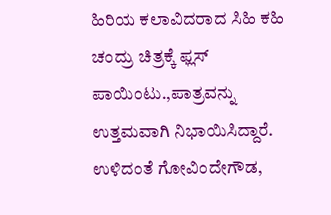ಹಿರಿಯ ಕಲಾವಿದರಾದ ಸಿಹಿ ಕಹಿ ಚಂದ್ರು ಚಿತ್ರಕ್ಕೆ ಫ್ಲಸ್ ಪಾಯಿಂಟು.,ಪಾತ್ರವನ್ನು ಉತ್ತಮವಾಗಿ ನಿಭಾಯಿಸಿದ್ದಾರೆ. ಉಳಿದಂತೆ ಗೋವಿಂದೇಗೌಡ,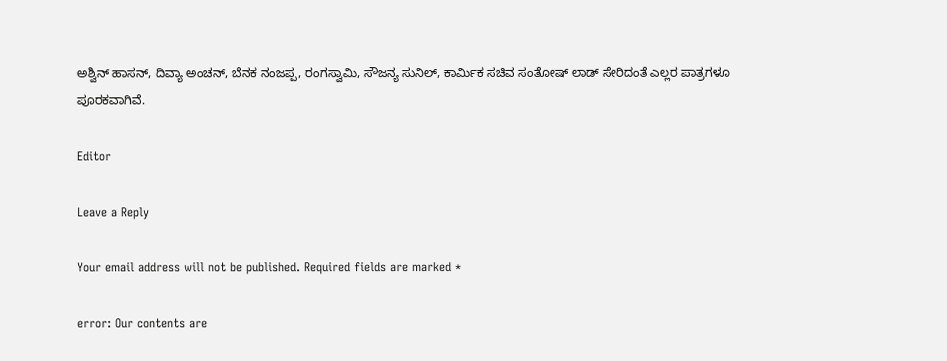ಅಶ್ವಿನ್ ಹಾಸನ್, ದಿವ್ಯಾ ಅಂಚನ್, ಬೆನಕ ನಂಜಪ್ಪ, ರಂಗಸ್ವಾಮಿ, ಸೌಜನ್ಯ ಸುನಿಲ್, ಕಾರ್ಮಿಕ ಸಚಿವ ಸಂತೋಷ್ ಲಾಡ್ ಸೇರಿದಂತೆ ಎಲ್ಲರ ಪಾತ್ರಗಳೂ ಪೂರಕವಾಗಿವೆ.

Editor

Leave a Reply

Your email address will not be published. Required fields are marked *

error: Our contents are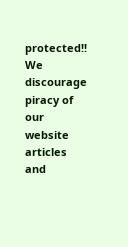protected!! We discourage piracy of our website articles and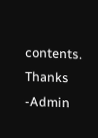contents. Thanks -Admin